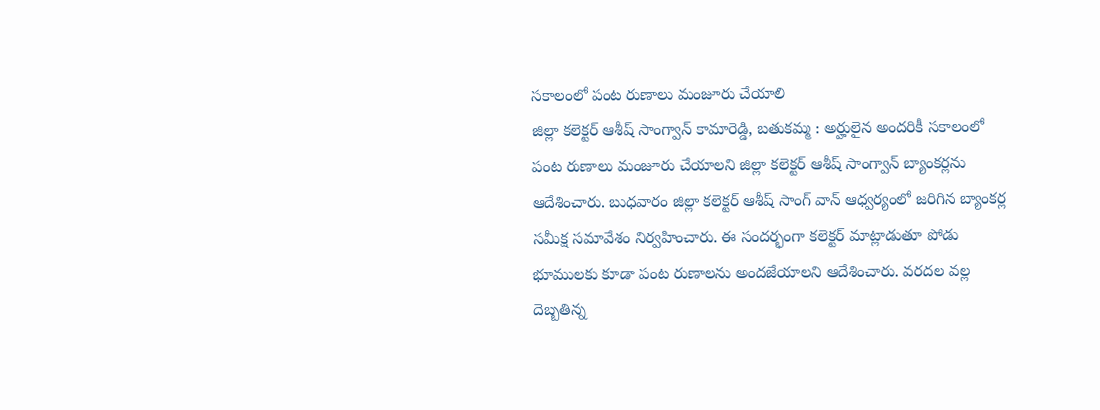సకాలంలో పంట రుణాలు మంజూరు చేయాలి
జిల్లా కలెక్టర్ ఆశీష్ సాంగ్వాన్ కామారెడ్డి, బతుకమ్మ : అర్హులైన అందరికీ సకాలంలో పంట రుణాలు మంజూరు చేయాలని జిల్లా కలెక్టర్ ఆశీష్ సాంగ్వాన్ బ్యాంకర్లను ఆదేశించారు. బుధవారం జిల్లా కలెక్టర్ ఆశీష్ సాంగ్ వాన్ ఆధ్వర్యంలో జరిగిన బ్యాంకర్ల సమీక్ష సమావేశం నిర్వహించారు. ఈ సందర్భంగా కలెక్టర్ మాట్లాడుతూ పోడు భూములకు కూడా పంట రుణాలను అందజేయాలని ఆదేశించారు. వరదల వల్ల దెబ్బతిన్న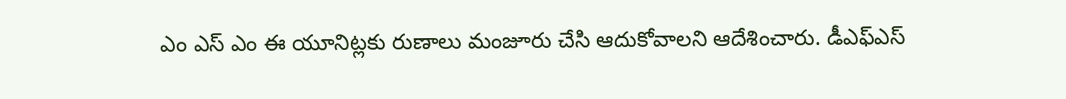ఎం ఎస్ ఎం ఈ యూనిట్లకు రుణాలు మంజూరు చేసి ఆదుకోవాలని ఆదేశించారు. డీఎఫ్ఎస్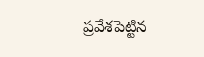ప్రవేశపెట్టిన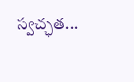స్వచ్ఛత...